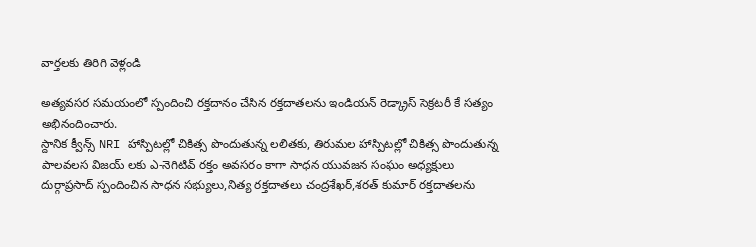వార్తలకు తిరిగి వెళ్లండి

అత్యవసర సమయంలో స్పందించి రక్తదానం చేసిన రక్తదాతలను ఇండియన్ రెడ్క్రాస్ సెక్రటరీ కే సత్యం అభినందించారు.
స్దానిక క్వీన్స్ NRI హాస్పిటల్లో చికిత్స పొందుతున్న లలితకు, తిరుమల హాస్పిటల్లో చికిత్స పొందుతున్న పాలవలస విజయ్ లకు ఎ-నెగిటివ్ రక్తం అవసరం కాగా సాధన యువజన సంఘం అధ్యక్షులు దుర్గాప్రసాద్ స్పందించిన సాధన సభ్యులు,నిత్య రక్తదాతలు చంద్రశేఖర్,శరత్ కుమార్ రక్తదాతలను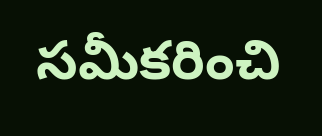సమీకరించి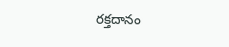రక్తదానం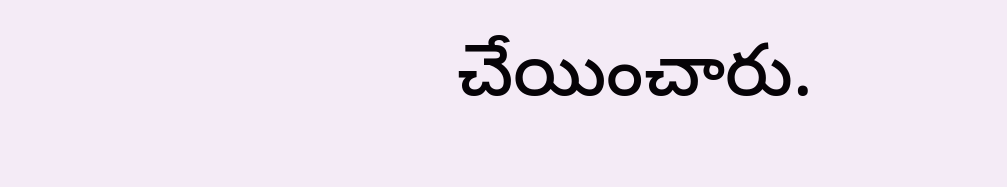చేయించారు.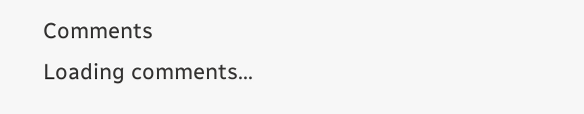Comments
Loading comments...